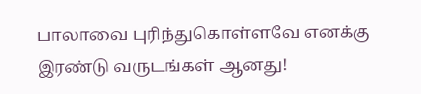பாலாவை புரிந்துகொள்ளவே எனக்கு இரண்டு வருடங்கள் ஆனது!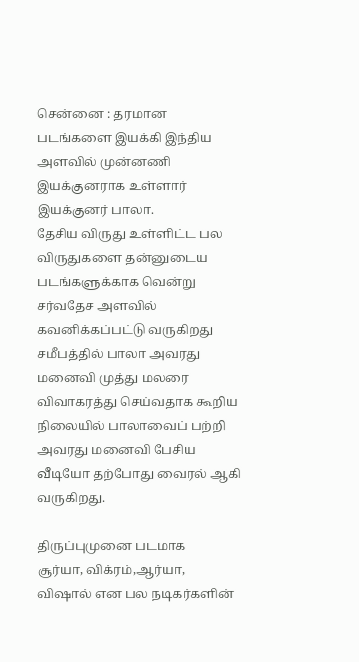சென்னை : தரமான படங்களை இயக்கி இந்திய அளவில் முன்னணி இயக்குனராக உள்ளார் இயக்குனர் பாலா.
தேசிய விருது உள்ளிட்ட பல விருதுகளை தன்னுடைய படங்களுக்காக வென்று சர்வதேச அளவில் கவனிக்கப்பட்டு வருகிறது
சமீபத்தில் பாலா அவரது மனைவி முத்து மலரை விவாகரத்து செய்வதாக கூறிய நிலையில் பாலாவைப் பற்றி அவரது மனைவி பேசிய வீடியோ தற்போது வைரல் ஆகி வருகிறது.

திருப்புமுனை படமாக
சூர்யா, விக்ரம்,ஆர்யா, விஷால் என பல நடிகர்களின்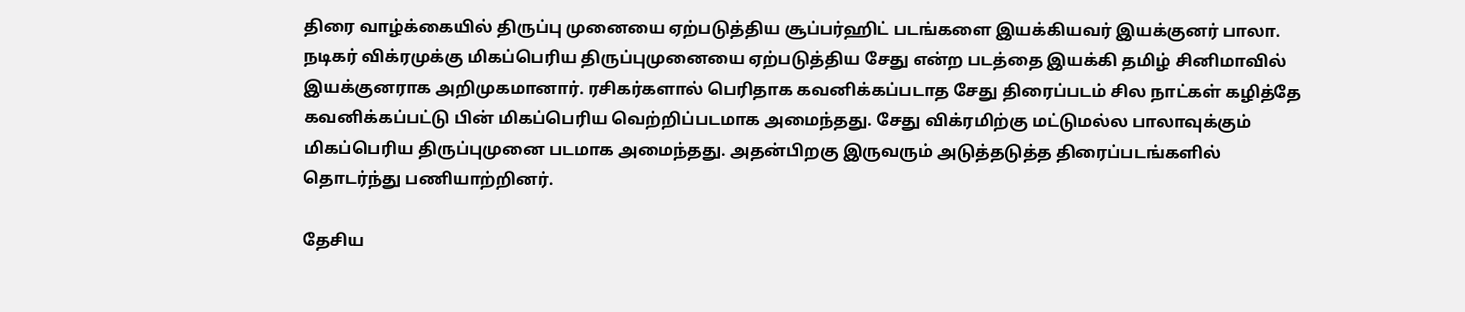திரை வாழ்க்கையில் திருப்பு முனையை ஏற்படுத்திய சூப்பர்ஹிட் படங்களை இயக்கியவர் இயக்குனர் பாலா. நடிகர் விக்ரமுக்கு மிகப்பெரிய திருப்புமுனையை ஏற்படுத்திய சேது என்ற படத்தை இயக்கி தமிழ் சினிமாவில் இயக்குனராக அறிமுகமானார். ரசிகர்களால் பெரிதாக கவனிக்கப்படாத சேது திரைப்படம் சில நாட்கள் கழித்தே கவனிக்கப்பட்டு பின் மிகப்பெரிய வெற்றிப்படமாக அமைந்தது. சேது விக்ரமிற்கு மட்டுமல்ல பாலாவுக்கும் மிகப்பெரிய திருப்புமுனை படமாக அமைந்தது. அதன்பிறகு இருவரும் அடுத்தடுத்த திரைப்படங்களில் தொடர்ந்து பணியாற்றினர்.

தேசிய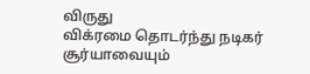விருது
விக்ரமை தொடர்ந்து நடிகர் சூர்யாவையும்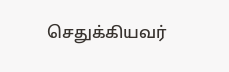செதுக்கியவர்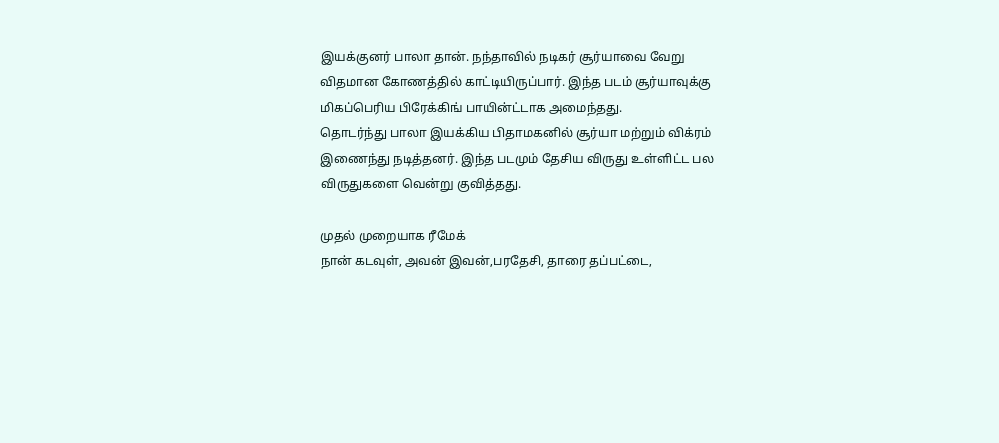இயக்குனர் பாலா தான். நந்தாவில் நடிகர் சூர்யாவை வேறு விதமான கோணத்தில் காட்டியிருப்பார். இந்த படம் சூர்யாவுக்கு மிகப்பெரிய பிரேக்கிங் பாயின்ட்டாக அமைந்தது.
தொடர்ந்து பாலா இயக்கிய பிதாமகனில் சூர்யா மற்றும் விக்ரம் இணைந்து நடித்தனர். இந்த படமும் தேசிய விருது உள்ளிட்ட பல விருதுகளை வென்று குவித்தது.

முதல் முறையாக ரீமேக்
நான் கடவுள், அவன் இவன்,பரதேசி, தாரை தப்பட்டை,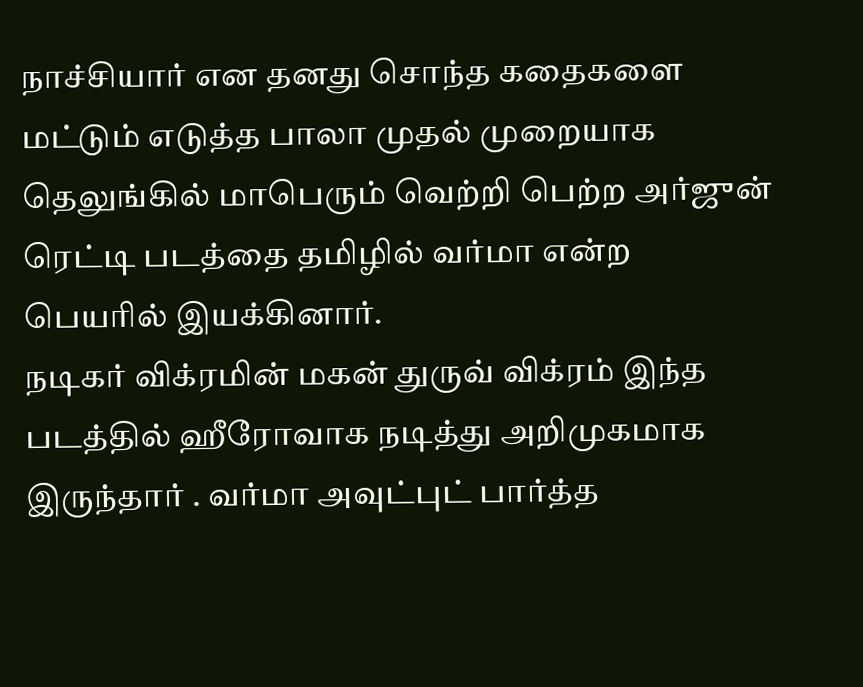நாச்சியார் என தனது சொந்த கதைகளை மட்டும் எடுத்த பாலா முதல் முறையாக தெலுங்கில் மாபெரும் வெற்றி பெற்ற அர்ஜுன் ரெட்டி படத்தை தமிழில் வர்மா என்ற பெயரில் இயக்கினார்.
நடிகர் விக்ரமின் மகன் துருவ் விக்ரம் இந்த படத்தில் ஹீரோவாக நடித்து அறிமுகமாக இருந்தார் . வர்மா அவுட்புட் பார்த்த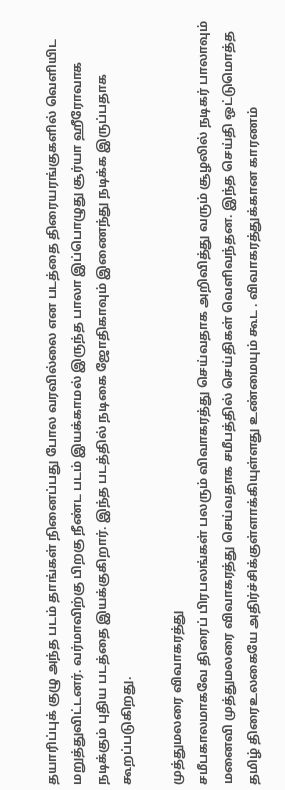தயாரிப்புக் குழு அந்த படம் தாங்கள் நினைப்பது போல வரவில்லை என படத்தை திரையரங்குகளில் வெளியிட மறுத்துவிட்டனர். வர்மாவிற்கு பிறகு நீண்ட படம் இயக்காமல் இருந்த பாலா இப்பொழுது சூர்யா ஹீரோவாக நடிக்கும் புதிய படத்தை இயக்குகிறார். இந்த படத்தில் நடிகை ஜோதிகாவும் இணைந்து நடிக்க இருப்பதாக கூறப்படுகிறது.

முத்துமலரை விவாகரத்து
சமீபகாலமாகவே திரைப் பிரபலங்கள் பலரும் விவாகரத்து செய்வதாக அறிவித்து வரும் சூழலில் நடிகர் பாலாவும் மனைவி முத்துமலரை விவாகரத்து செய்வதாக சமீபத்தில் செய்திகள் வெளிவந்தன. இந்த செய்தி ஒட்டுமொத்த தமிழ் திரைஉலகையே அதிர்ச்சிக்குள்ளாக்கியுள்ளது உண்மையும் கூட . விவாகரத்துக்கான காரணம்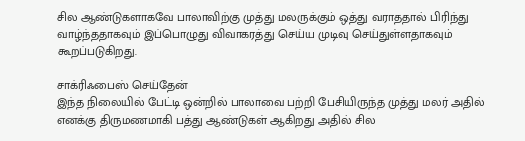சில ஆண்டுகளாகவே பாலாவிற்கு முத்து மலருக்கும் ஒத்து வராததால் பிரிந்து வாழ்ந்ததாகவும் இப்பொழுது விவாகரத்து செய்ய முடிவு செய்துள்ளதாகவும் கூறப்படுகிறது.

சாக்ரிஃபைஸ் செய்தேன்
இந்த நிலையில் பேட்டி ஒன்றில் பாலாவை பற்றி பேசியிருந்த முத்து மலர் அதில் எனக்கு திருமணமாகி பத்து ஆண்டுகள் ஆகிறது அதில் சில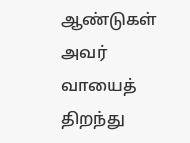ஆண்டுகள் அவர் வாயைத் திறந்து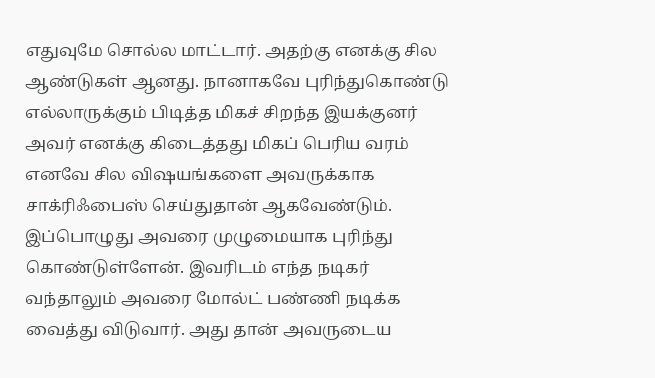எதுவுமே சொல்ல மாட்டார். அதற்கு எனக்கு சில ஆண்டுகள் ஆனது. நானாகவே புரிந்துகொண்டு எல்லாருக்கும் பிடித்த மிகச் சிறந்த இயக்குனர் அவர் எனக்கு கிடைத்தது மிகப் பெரிய வரம் எனவே சில விஷயங்களை அவருக்காக சாக்ரிஃபைஸ் செய்துதான் ஆகவேண்டும். இப்பொழுது அவரை முழுமையாக புரிந்து கொண்டுள்ளேன். இவரிடம் எந்த நடிகர் வந்தாலும் அவரை மோல்ட் பண்ணி நடிக்க வைத்து விடுவார். அது தான் அவருடைய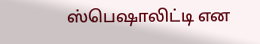ஸ்பெஷாலிட்டி என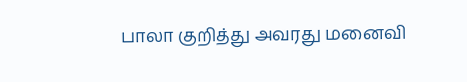பாலா குறித்து அவரது மனைவி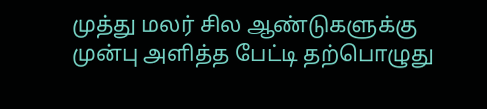முத்து மலர் சில ஆண்டுகளுக்கு முன்பு அளித்த பேட்டி தற்பொழுது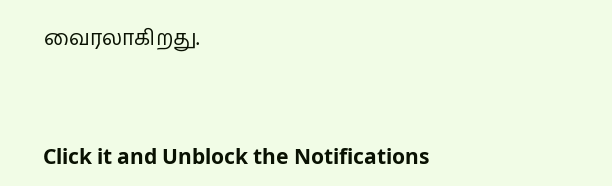வைரலாகிறது.


Click it and Unblock the Notifications